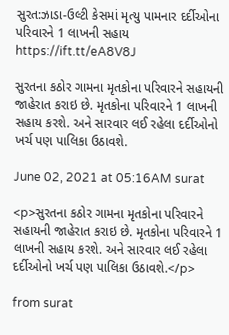સુરત:ઝાડા-ઉલ્ટી કેસમાં મૃત્યુ પામનાર દર્દીઓના પરિવારને 1 લાખની સહાય https://ift.tt/eA8V8J

સુરતના કઠોર ગામના મૃતકોના પરિવારને સહાયની જાહેરાત કરાઇ છે. મૃતકોના પરિવારને 1 લાખની સહાય કરશે. અને સારવાર લઈ રહેલા દર્દીઓનો ખર્ચ પણ પાલિકા ઉઠાવશે.

June 02, 2021 at 05:16AM surat

<p>સુરતના કઠોર ગામના મૃતકોના પરિવારને સહાયની જાહેરાત કરાઇ છે. મૃતકોના પરિવારને 1 લાખની સહાય કરશે. અને સારવાર લઈ રહેલા દર્દીઓનો ખર્ચ પણ પાલિકા ઉઠાવશે.</p>

from surat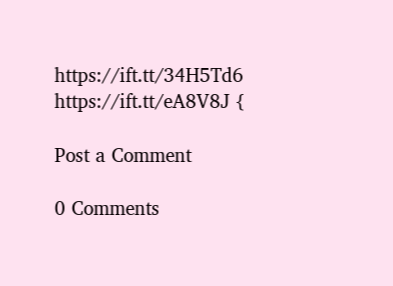https://ift.tt/34H5Td6
https://ift.tt/eA8V8J {

Post a Comment

0 Comments